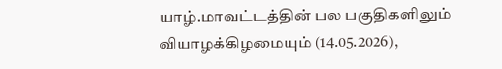யாழ்.மாவட்டத்தின் பல பகுதிகளிலும் வியாழக்கிழமையும் (14.05.2026),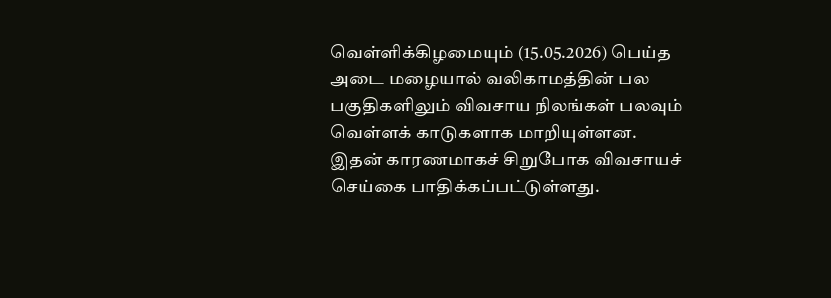வெள்ளிக்கிழமையும் (15.05.2026) பெய்த அடை மழையால் வலிகாமத்தின் பல பகுதிகளிலும் விவசாய நிலங்கள் பலவும் வெள்ளக் காடுகளாக மாறியுள்ளன.
இதன் காரணமாகச் சிறுபோக விவசாயச் செய்கை பாதிக்கப்பட்டுள்ளது.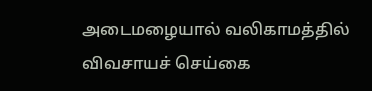அடைமழையால் வலிகாமத்தில் விவசாயச் செய்கை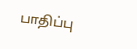பாதிப்பு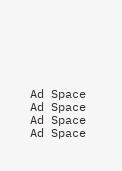Ad Space
Ad Space
Ad Space
Ad Space